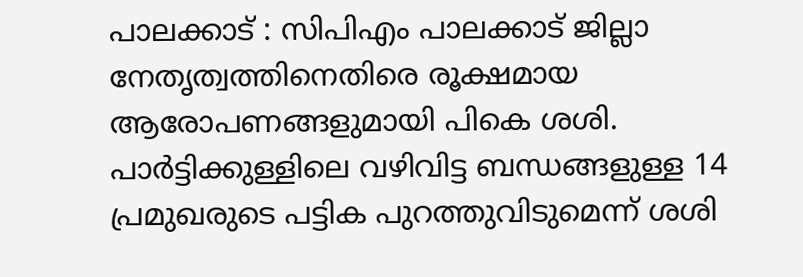പാലക്കാട് : സിപിഎം പാലക്കാട് ജില്ലാ നേതൃത്വത്തിനെതിരെ രൂക്ഷമായ ആരോപണങ്ങളുമായി പികെ ശശി. പാർട്ടിക്കുള്ളിലെ വഴിവിട്ട ബന്ധങ്ങളുള്ള 14 പ്രമുഖരുടെ പട്ടിക പുറത്തുവിടുമെന്ന് ശശി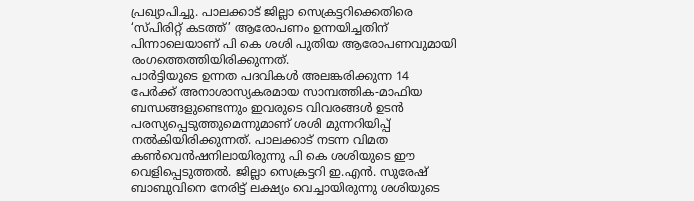പ്രഖ്യാപിച്ചു. പാലക്കാട് ജില്ലാ സെക്രട്ടറിക്കെതിരെ ‘സ്പിരിറ്റ് കടത്ത്’ ആരോപണം ഉന്നയിച്ചതിന് പിന്നാലെയാണ് പി കെ ശശി പുതിയ ആരോപണവുമായി രംഗത്തെത്തിയിരിക്കുന്നത്.
പാർട്ടിയുടെ ഉന്നത പദവികൾ അലങ്കരിക്കുന്ന 14 പേർക്ക് അനാശാസ്യകരമായ സാമ്പത്തിക-മാഫിയ ബന്ധങ്ങളുണ്ടെന്നും ഇവരുടെ വിവരങ്ങൾ ഉടൻ പരസ്യപ്പെടുത്തുമെന്നുമാണ് ശശി മുന്നറിയിപ്പ് നൽകിയിരിക്കുന്നത്. പാലക്കാട് നടന്ന വിമത കൺവെൻഷനിലായിരുന്നു പി കെ ശശിയുടെ ഈ വെളിപ്പെടുത്തൽ. ജില്ലാ സെക്രട്ടറി ഇ.എൻ. സുരേഷ് ബാബുവിനെ നേരിട്ട് ലക്ഷ്യം വെച്ചായിരുന്നു ശശിയുടെ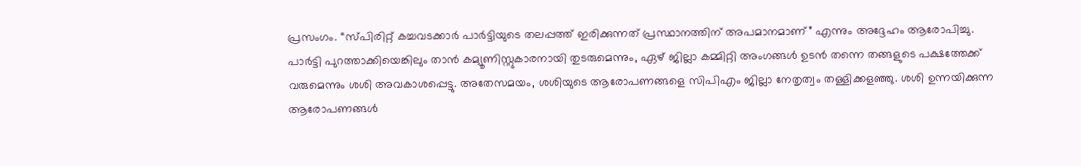പ്രസംഗം. “സ്പിരിറ്റ് കച്ചവടക്കാർ പാർട്ടിയുടെ തലപ്പത്ത് ഇരിക്കുന്നത് പ്രസ്ഥാനത്തിന് അപമാനമാണ്” എന്നും അദ്ദേഹം ആരോപിച്ചു.
പാർട്ടി പുറത്താക്കിയെങ്കിലും താൻ കമ്യൂണിസ്റ്റുകാരനായി തുടരുമെന്നും, ഏഴ് ജില്ലാ കമ്മിറ്റി അംഗങ്ങൾ ഉടൻ തന്നെ തങ്ങളുടെ പക്ഷത്തേക്ക് വരുമെന്നും ശശി അവകാശപ്പെട്ടു. അതേസമയം, ശശിയുടെ ആരോപണങ്ങളെ സിപിഎം ജില്ലാ നേതൃത്വം തള്ളിക്കളഞ്ഞു. ശശി ഉന്നയിക്കുന്ന ആരോപണങ്ങൾ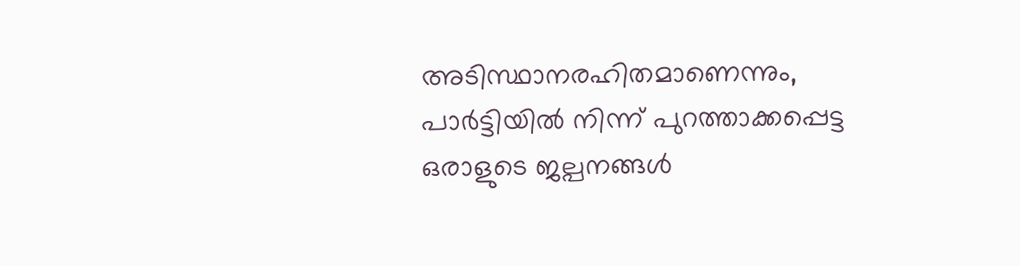അടിസ്ഥാനരഹിതമാണെന്നും, പാർട്ടിയിൽ നിന്ന് പുറത്താക്കപ്പെട്ട ഒരാളുടെ ജല്പനങ്ങൾ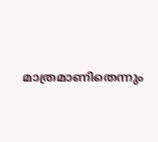മാത്രമാണിതെന്നും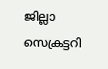ജില്ലാ സെക്രട്ടറി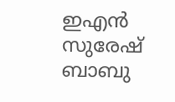ഇഎൻ സുരേഷ് ബാബു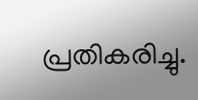പ്രതികരിച്ചു.